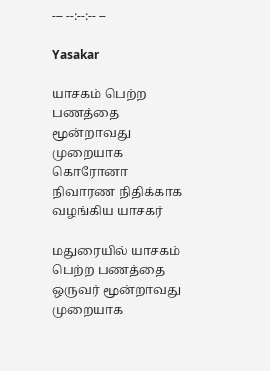--- --:--:-- --

Yasakar

யாசகம் பெற்ற பணத்தை மூன்றாவது முறையாக கொரோனா நிவாரண நிதிக்காக வழங்கிய யாசகர்

மதுரையில் யாசகம் பெற்ற பணத்தை ஒருவர் மூன்றாவது முறையாக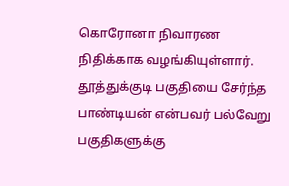கொரோனா நிவாரண நிதிக்காக வழங்கியுள்ளார். தூத்துக்குடி பகுதியை சேர்ந்த பாண்டியன் என்பவர் பல்வேறு பகுதிகளுக்கு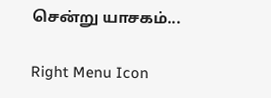சென்று யாசகம்...

Right Menu Icon